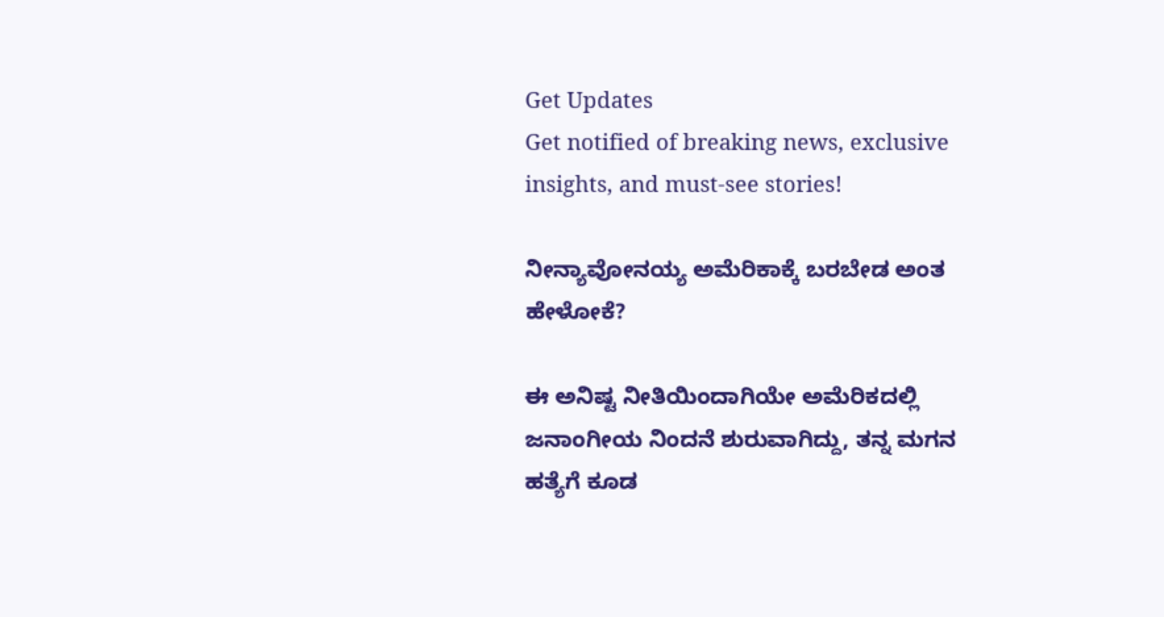Get Updates
Get notified of breaking news, exclusive insights, and must-see stories!

ನೀನ್ಯಾವೋನಯ್ಯ ಅಮೆರಿಕಾಕ್ಕೆ ಬರಬೇಡ ಅಂತ ಹೇಳೋಕೆ?

ಈ ಅನಿಷ್ಟ ನೀತಿಯಿಂದಾಗಿಯೇ ಅಮೆರಿಕದಲ್ಲಿ ಜನಾಂಗೀಯ ನಿಂದನೆ ಶುರುವಾಗಿದ್ದು, ತನ್ನ ಮಗನ ಹತ್ಯೆಗೆ ಕೂಡ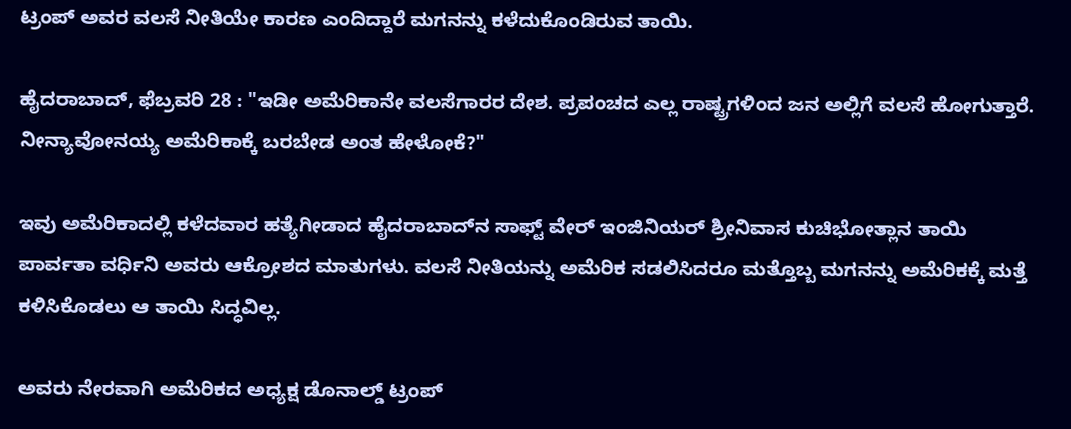ಟ್ರಂಪ್ ಅವರ ವಲಸೆ ನೀತಿಯೇ ಕಾರಣ ಎಂದಿದ್ದಾರೆ ಮಗನನ್ನು ಕಳೆದುಕೊಂಡಿರುವ ತಾಯಿ.

ಹೈದರಾಬಾದ್, ಫೆಬ್ರವರಿ 28 : "ಇಡೀ ಅಮೆರಿಕಾನೇ ವಲಸೆಗಾರರ ದೇಶ. ಪ್ರಪಂಚದ ಎಲ್ಲ ರಾಷ್ಟ್ರಗಳಿಂದ ಜನ ಅಲ್ಲಿಗೆ ವಲಸೆ ಹೋಗುತ್ತಾರೆ. ನೀನ್ಯಾವೋನಯ್ಯ ಅಮೆರಿಕಾಕ್ಕೆ ಬರಬೇಡ ಅಂತ ಹೇಳೋಕೆ?"

ಇವು ಅಮೆರಿಕಾದಲ್ಲಿ ಕಳೆದವಾರ ಹತ್ಯೆಗೀಡಾದ ಹೈದರಾಬಾದ್‌ನ ಸಾಫ್ಟ್ ವೇರ್ ಇಂಜಿನಿಯರ್ ಶ್ರೀನಿವಾಸ ಕುಚಿಭೋತ್ಲಾನ ತಾಯಿ ಪಾರ್ವತಾ ವರ್ಧಿನಿ ಅವರು ಆಕ್ರೋಶದ ಮಾತುಗಳು. ವಲಸೆ ನೀತಿಯನ್ನು ಅಮೆರಿಕ ಸಡಲಿಸಿದರೂ ಮತ್ತೊಬ್ಬ ಮಗನನ್ನು ಅಮೆರಿಕಕ್ಕೆ ಮತ್ತೆ ಕಳಿಸಿಕೊಡಲು ಆ ತಾಯಿ ಸಿದ್ಧವಿಲ್ಲ.

ಅವರು ನೇರವಾಗಿ ಅಮೆರಿಕದ ಅಧ್ಯಕ್ಷ ಡೊನಾಲ್ಡ್ ಟ್ರಂಪ್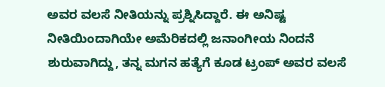ಅವರ ವಲಸೆ ನೀತಿಯನ್ನು ಪ್ರಶ್ನಿಸಿದ್ದಾರೆ. ಈ ಅನಿಷ್ಟ ನೀತಿಯಿಂದಾಗಿಯೇ ಅಮೆರಿಕದಲ್ಲಿ ಜನಾಂಗೀಯ ನಿಂದನೆ ಶುರುವಾಗಿದ್ದು, ತನ್ನ ಮಗನ ಹತ್ಯೆಗೆ ಕೂಡ ಟ್ರಂಪ್ ಅವರ ವಲಸೆ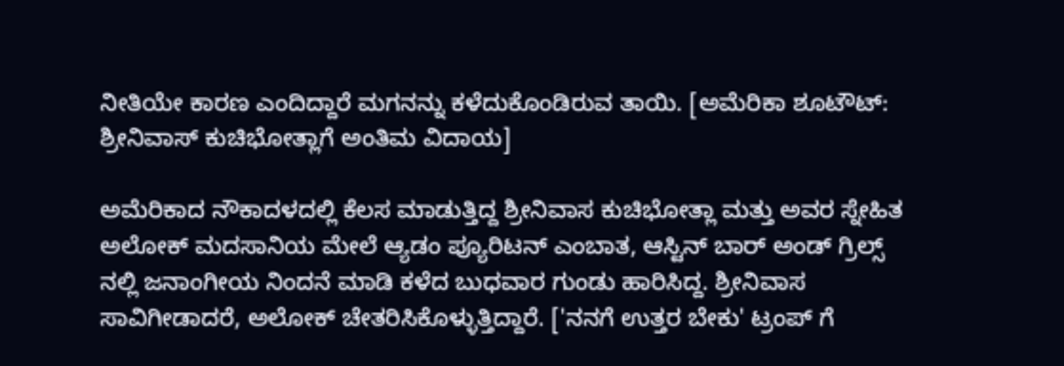ನೀತಿಯೇ ಕಾರಣ ಎಂದಿದ್ದಾರೆ ಮಗನನ್ನು ಕಳೆದುಕೊಂಡಿರುವ ತಾಯಿ. [ಅಮೆರಿಕಾ ಶೂಟೌಟ್: ಶ್ರೀನಿವಾಸ್ ಕುಚಿಭೋತ್ಲಾಗೆ ಅಂತಿಮ ವಿದಾಯ]

ಅಮೆರಿಕಾದ ನೌಕಾದಳದಲ್ಲಿ ಕೆಲಸ ಮಾಡುತ್ತಿದ್ದ ಶ್ರೀನಿವಾಸ ಕುಚಿಭೋತ್ಲಾ ಮತ್ತು ಅವರ ಸ್ನೇಹಿತ ಅಲೋಕ್ ಮದಸಾನಿಯ ಮೇಲೆ ಆ್ಯಡಂ ಪ್ಯೂರಿಟನ್ ಎಂಬಾತ, ಆಸ್ಟಿನ್ ಬಾರ್ ಅಂಡ್ ಗ್ರಿಲ್ಸ್ ನಲ್ಲಿ ಜನಾಂಗೀಯ ನಿಂದನೆ ಮಾಡಿ ಕಳೆದ ಬುಧವಾರ ಗುಂಡು ಹಾರಿಸಿದ್ದ. ಶ್ರೀನಿವಾಸ ಸಾವಿಗೀಡಾದರೆ, ಅಲೋಕ್ ಚೇತರಿಸಿಕೊಳ್ಳುತ್ತಿದ್ದಾರೆ. ['ನನಗೆ ಉತ್ತರ ಬೇಕು' ಟ್ರಂಪ್ ಗೆ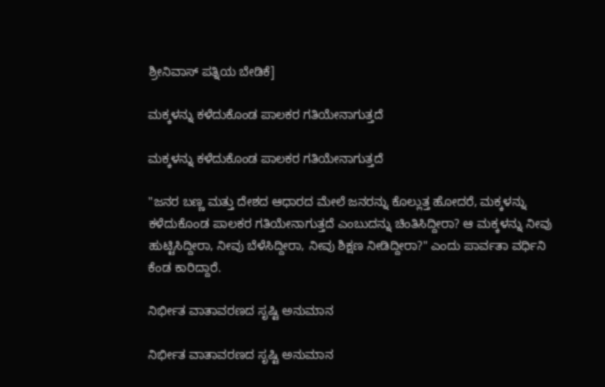ಶ್ರೀನಿವಾಸ್ ಪತ್ನಿಯ ಬೇಡಿಕೆ]

ಮಕ್ಕಳನ್ನು ಕಳೆದುಕೊಂಡ ಪಾಲಕರ ಗತಿಯೇನಾಗುತ್ತದೆ

ಮಕ್ಕಳನ್ನು ಕಳೆದುಕೊಂಡ ಪಾಲಕರ ಗತಿಯೇನಾಗುತ್ತದೆ

"ಜನರ ಬಣ್ಣ ಮತ್ತು ದೇಶದ ಆಧಾರದ ಮೇಲೆ ಜನರನ್ನು ಕೊಲ್ಲುತ್ತ ಹೋದರೆ, ಮಕ್ಕಳನ್ನು ಕಳೆದುಕೊಂಡ ಪಾಲಕರ ಗತಿಯೇನಾಗುತ್ತದೆ ಎಂಬುದನ್ನು ಚಿಂತಿಸಿದ್ದೀರಾ? ಆ ಮಕ್ಕಳನ್ನು ನೀವು ಹುಟ್ಟಿಸಿದ್ದೀರಾ, ನೀವು ಬೆಳೆಸಿದ್ದೀರಾ, ನೀವು ಶಿಕ್ಷಣ ನೀಡಿದ್ದೀರಾ?" ಎಂದು ಪಾರ್ವತಾ ವರ್ಧಿನಿ ಕೆಂಡ ಕಾರಿದ್ದಾರೆ.

ನಿರ್ಭೀತ ವಾತಾವರಣದ ಸೃಷ್ಟಿ ಅನುಮಾನ

ನಿರ್ಭೀತ ವಾತಾವರಣದ ಸೃಷ್ಟಿ ಅನುಮಾನ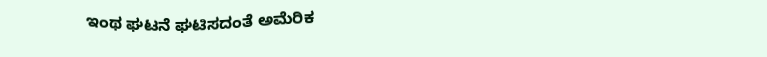ಇಂಥ ಘಟನೆ ಘಟಿಸದಂತೆ ಅಮೆರಿಕ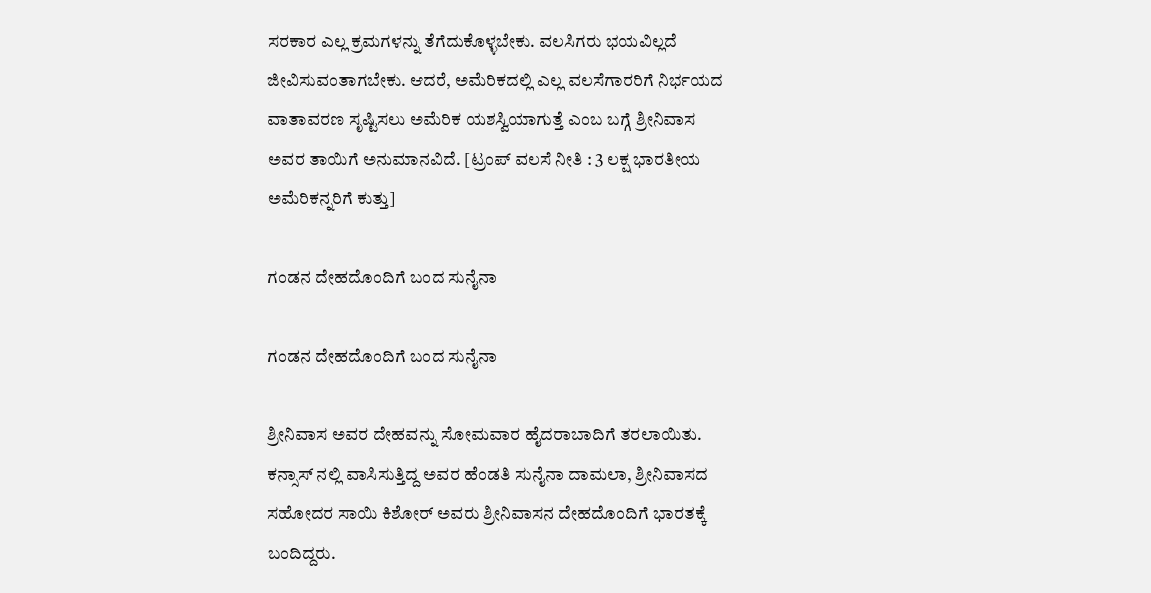ಸರಕಾರ ಎಲ್ಲ ಕ್ರಮಗಳನ್ನು ತೆಗೆದುಕೊಳ್ಳಬೇಕು. ವಲಸಿಗರು ಭಯವಿಲ್ಲದೆ ಜೀವಿಸುವಂತಾಗಬೇಕು. ಆದರೆ, ಅಮೆರಿಕದಲ್ಲಿ ಎಲ್ಲ ವಲಸೆಗಾರರಿಗೆ ನಿರ್ಭಯದ ವಾತಾವರಣ ಸೃಷ್ಟಿಸಲು ಅಮೆರಿಕ ಯಶಸ್ವಿಯಾಗುತ್ತೆ ಎಂಬ ಬಗ್ಗೆ ಶ್ರೀನಿವಾಸ ಅವರ ತಾಯಿಗೆ ಅನುಮಾನವಿದೆ. [ಟ್ರಂಪ್ ವಲಸೆ ನೀತಿ : 3 ಲಕ್ಷ ಭಾರತೀಯ ಅಮೆರಿಕನ್ನರಿಗೆ ಕುತ್ತು]

ಗಂಡನ ದೇಹದೊಂದಿಗೆ ಬಂದ ಸುನೈನಾ

ಗಂಡನ ದೇಹದೊಂದಿಗೆ ಬಂದ ಸುನೈನಾ

ಶ್ರೀನಿವಾಸ ಅವರ ದೇಹವನ್ನು ಸೋಮವಾರ ಹೈದರಾಬಾದಿಗೆ ತರಲಾಯಿತು. ಕನ್ಸಾಸ್ ನಲ್ಲಿ ವಾಸಿಸುತ್ತಿದ್ದ ಅವರ ಹೆಂಡತಿ ಸುನೈನಾ ದಾಮಲಾ, ಶ್ರೀನಿವಾಸದ ಸಹೋದರ ಸಾಯಿ ಕಿಶೋರ್ ಅವರು ಶ್ರೀನಿವಾಸನ ದೇಹದೊಂದಿಗೆ ಭಾರತಕ್ಕೆ ಬಂದಿದ್ದರು.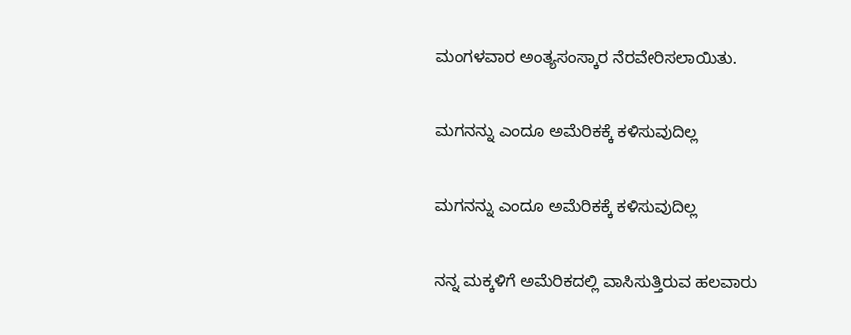ಮಂಗಳವಾರ ಅಂತ್ಯಸಂಸ್ಕಾರ ನೆರವೇರಿಸಲಾಯಿತು.

ಮಗನನ್ನು ಎಂದೂ ಅಮೆರಿಕಕ್ಕೆ ಕಳಿಸುವುದಿಲ್ಲ

ಮಗನನ್ನು ಎಂದೂ ಅಮೆರಿಕಕ್ಕೆ ಕಳಿಸುವುದಿಲ್ಲ

ನನ್ನ ಮಕ್ಕಳಿಗೆ ಅಮೆರಿಕದಲ್ಲಿ ವಾಸಿಸುತ್ತಿರುವ ಹಲವಾರು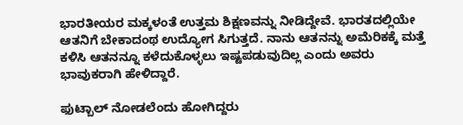ಭಾರತೀಯರ ಮಕ್ಕಳಂತೆ ಉತ್ತಮ ಶಿಕ್ಷಣವನ್ನು ನೀಡಿದ್ದೇವೆ. ಭಾರತದಲ್ಲಿಯೇ ಆತನಿಗೆ ಬೇಕಾದಂಥ ಉದ್ಯೋಗ ಸಿಗುತ್ತದೆ. ನಾನು ಆತನನ್ನು ಅಮೆರಿಕಕ್ಕೆ ಮತ್ತೆ ಕಳಿಸಿ ಆತನನ್ನೂ ಕಳೆದುಕೊಳ್ಳಲು ಇಷ್ಟಪಡುವುದಿಲ್ಲ ಎಂದು ಅವರು ಭಾವುಕರಾಗಿ ಹೇಳಿದ್ದಾರೆ.

ಫುಟ್ಬಾಲ್ ನೋಡಲೆಂದು ಹೋಗಿದ್ದರು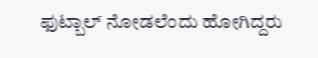ಫುಟ್ಬಾಲ್ ನೋಡಲೆಂದು ಹೋಗಿದ್ದರು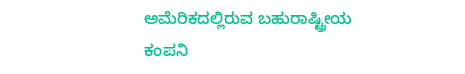ಅಮೆರಿಕದಲ್ಲಿರುವ ಬಹುರಾಷ್ಟ್ರೀಯ ಕಂಪನಿ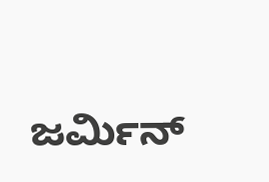ಜರ್ಮಿನ್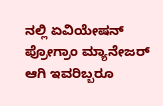ನಲ್ಲಿ ಏವಿಯೇಷನ್ ಪ್ರೋಗ್ರಾಂ ಮ್ಯಾನೇಜರ್ ಆಗಿ ಇವರಿಬ್ಬರೂ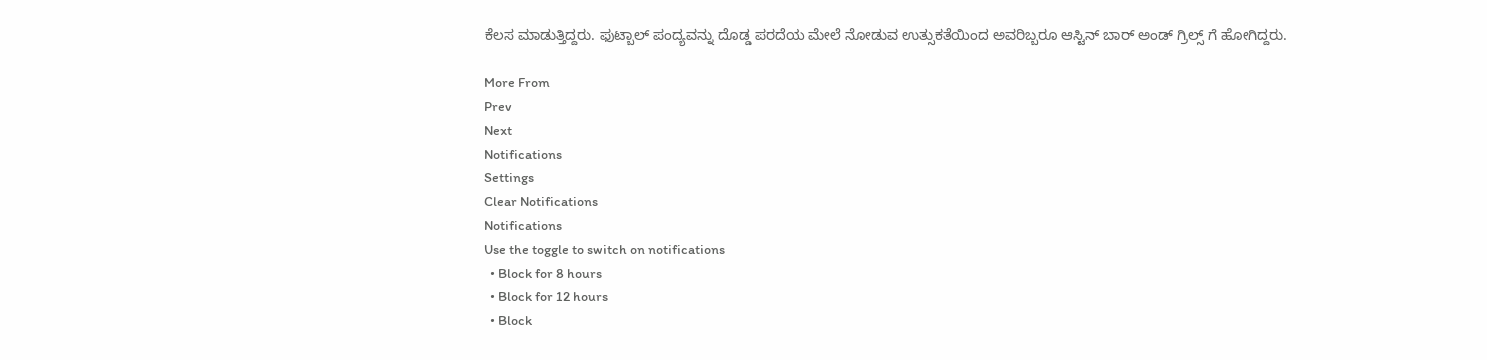ಕೆಲಸ ಮಾಡುತ್ತಿದ್ದರು. ಫುಟ್ಬಾಲ್ ಪಂದ್ಯವನ್ನು ದೊಡ್ಡ ಪರದೆಯ ಮೇಲೆ ನೋಡುವ ಉತ್ಸುಕತೆಯಿಂದ ಅವರಿಬ್ಬರೂ ಆಸ್ಟಿನ್ ಬಾರ್ ಅಂಡ್ ಗ್ರಿಲ್ಸ್ ಗೆ ಹೋಗಿದ್ದರು.

More From
Prev
Next
Notifications
Settings
Clear Notifications
Notifications
Use the toggle to switch on notifications
  • Block for 8 hours
  • Block for 12 hours
  • Block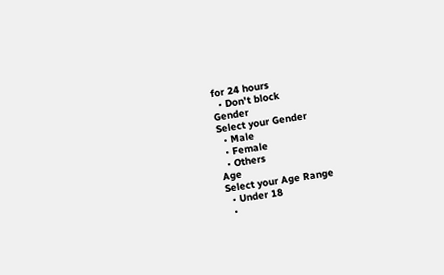for 24 hours
  • Don't block
Gender
Select your Gender
  • Male
  • Female
  • Others
Age
Select your Age Range
  • Under 18
  •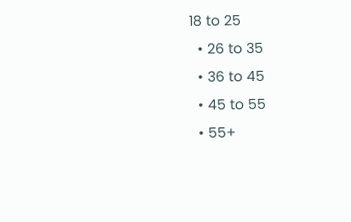18 to 25
  • 26 to 35
  • 36 to 45
  • 45 to 55
  • 55+